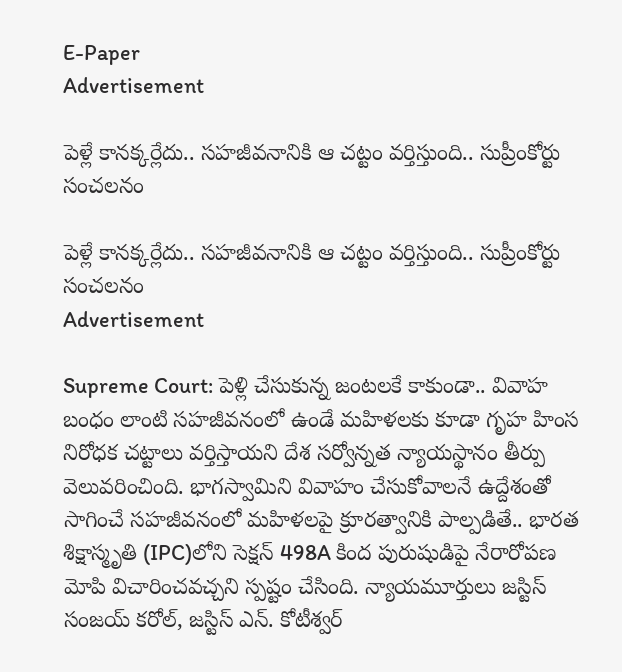E-Paper
Advertisement

పెళ్లే కానక్కర్లేదు.. సహజీవనానికి ఆ చట్టం వర్తిస్తుంది.. సుప్రీంకోర్టు సంచలనం

పెళ్లే కానక్కర్లేదు.. సహజీవనానికి ఆ చట్టం వర్తిస్తుంది.. సుప్రీంకోర్టు సంచలనం
Advertisement

Supreme Court: పెళ్లి చేసుకున్న జంటలకే కాకుండా.. వివాహ బంధం లాంటి సహజీవనంలో ఉండే మహిళలకు కూడా గృహ హింస నిరోధక చట్టాలు వర్తిస్తాయని దేశ సర్వోన్నత న్యాయస్థానం తీర్పు వెలువరించింది. భాగస్వామిని వివాహం చేసుకోవాలనే ఉద్దేశంతో సాగించే సహజీవనంలో మహిళలపై క్రూరత్వానికి పాల్పడితే.. భారత శిక్షాస్మృతి (IPC)లోని సెక్షన్ 498A కింద పురుషుడిపై నేరారోపణ మోపి విచారించవచ్చని స్పష్టం చేసింది. న్యాయమూర్తులు జస్టిస్ సంజయ్ కరోల్, జస్టిస్ ఎన్. కోటీశ్వర్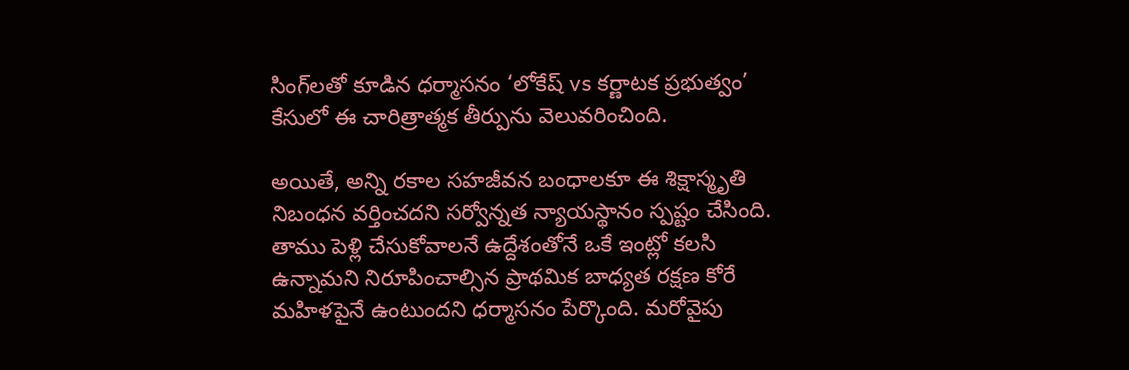సింగ్‌లతో కూడిన ధర్మాసనం ‘లోకేష్ vs కర్ణాటక ప్రభుత్వం’ కేసులో ఈ చారిత్రాత్మక తీర్పును వెలువరించింది.

అయితే, అన్ని రకాల సహజీవన బంధాలకూ ఈ శిక్షాస్మృతి నిబంధన వర్తించదని సర్వోన్నత న్యాయస్థానం స్పష్టం చేసింది. తాము పెళ్లి చేసుకోవాలనే ఉద్దేశంతోనే ఒకే ఇంట్లో కలసి ఉన్నామని నిరూపించాల్సిన ప్రాథమిక బాధ్యత రక్షణ కోరే మహిళపైనే ఉంటుందని ధర్మాసనం పేర్కొంది. మరోవైపు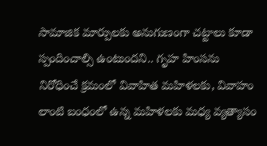సామాజిక మార్పులకు అనుగుణంగా చట్టాలు కూడా స్పందించాల్సి ఉంటుందని.. గృహ హింసను నిరోధించే క్రమంలో వివాహిత మహిళలకు, వివాహం లాంటి బంధంలో ఉన్న మహిళలకు మధ్య వ్యత్యాసం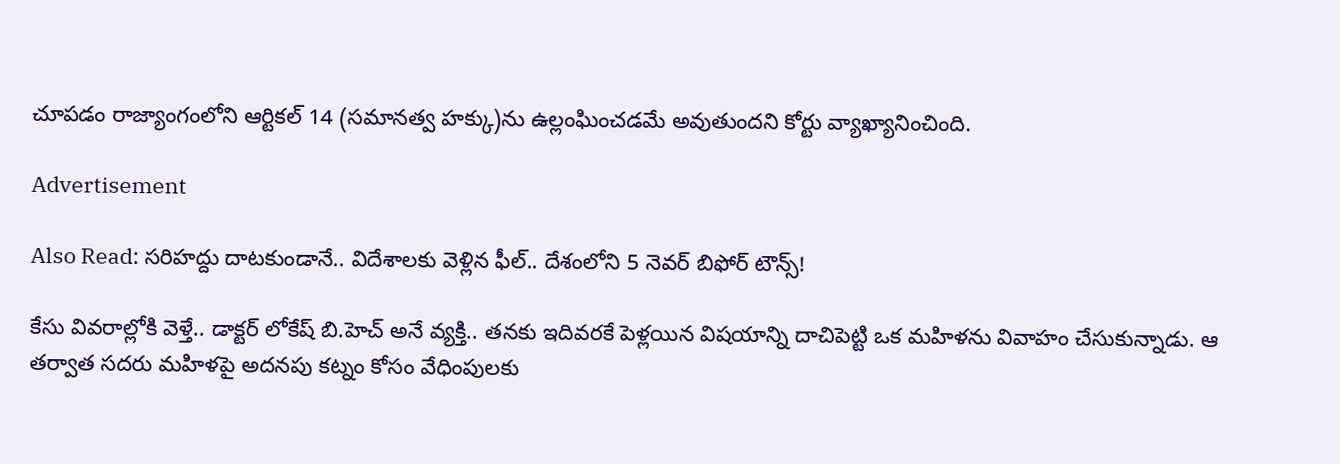చూపడం రాజ్యాంగంలోని ఆర్టికల్ 14 (సమానత్వ హక్కు)ను ఉల్లంఘించడమే అవుతుందని కోర్టు వ్యాఖ్యానించింది.

Advertisement

Also Read: సరిహద్దు దాటకుండానే.. విదేశాలకు వెళ్లిన ఫీల్.. దేశంలోని 5 నెవర్ బిఫోర్ టౌన్స్!

కేసు వివరాల్లోకి వెళ్తే.. డాక్టర్ లోకేష్ బి.హెచ్ అనే వ్యక్తి.. తనకు ఇదివరకే పెళ్లయిన విషయాన్ని దాచిపెట్టి ఒక మహిళను వివాహం చేసుకున్నాడు. ఆ తర్వాత సదరు మహిళపై అదనపు కట్నం కోసం వేధింపులకు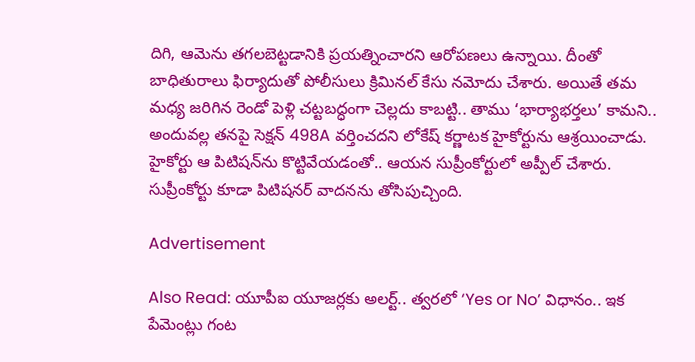దిగి, ఆమెను తగలబెట్టడానికి ప్రయత్నించారని ఆరోపణలు ఉన్నాయి. దీంతో బాధితురాలు ఫిర్యాదుతో పోలీసులు క్రిమినల్ కేసు నమోదు చేశారు. అయితే తమ మధ్య జరిగిన రెండో పెళ్లి చట్టబద్ధంగా చెల్లదు కాబట్టి.. తాము ‘భార్యాభర్తలు’ కామని.. అందువల్ల తనపై సెక్షన్ 498A వర్తించదని లోకేష్ కర్ణాటక హైకోర్టును ఆశ్రయించాడు. హైకోర్టు ఆ పిటిషన్‌ను కొట్టివేయడంతో.. ఆయన సుప్రీంకోర్టులో అప్పీల్ చేశారు. సుప్రీంకోర్టు కూడా పిటిషనర్ వాదనను తోసిపుచ్చింది.

Advertisement

Also Read: యూపీఐ యూజర్లకు అలర్ట్.. త్వరలో ‘Yes or No’ విధానం.. ఇక పేమెంట్లు గంట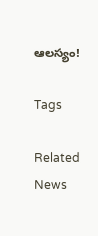ఆలస్యం!

Tags

Related News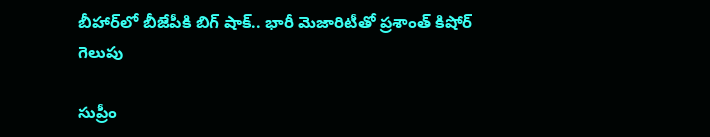బీహార్‌లో బీజేపీకి బిగ్ షాక్.. భారీ మెజారిటీతో ప్రశాంత్ కిషోర్ గెలుపు

సుప్రీం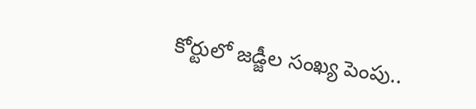కోర్టులో జడ్జీల సంఖ్య పెంపు..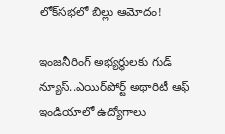లోక్‌సభలో బిల్లు ఆమోదం!

ఇంజనీరింగ్ అభ్యర్థులకు గుడ్ న్యూస్..ఎయిర్‌పోర్ట్ అథారిటీ ఆఫ్ ఇండియాలో ఉద్యోగాలు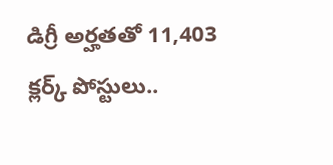డిగ్రీ అర్హతతో 11,403 క్లర్క్ పోస్టులు..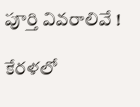పూర్తి వివరాలివే !

కేరళలో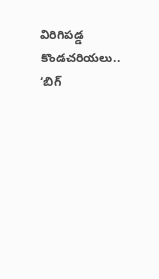విరిగిపడ్డ కొండచరియలు.. ‘బిగ్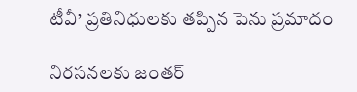టీవీ’ ప్రతినిధులకు తప్పిన పెను ప్రమాదం

నిరసనలకు జంతర్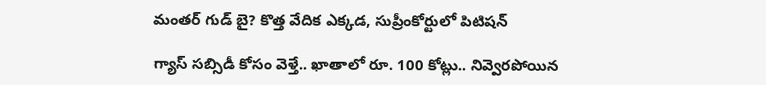మంతర్ గుడ్ బై? కొత్త వేదిక ఎక్కడ, సుప్రీంకోర్టులో పిటిషన్

గ్యాస్ సబ్సిడీ కోసం వెళ్తే.. ఖాతాలో రూ. 100 కోట్లు.. నివ్వెరపోయిన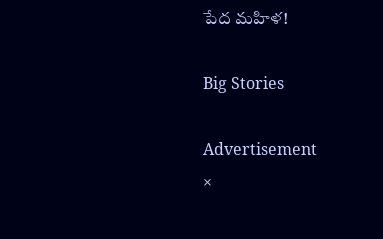పేద మహిళ!

Big Stories

Advertisement
×